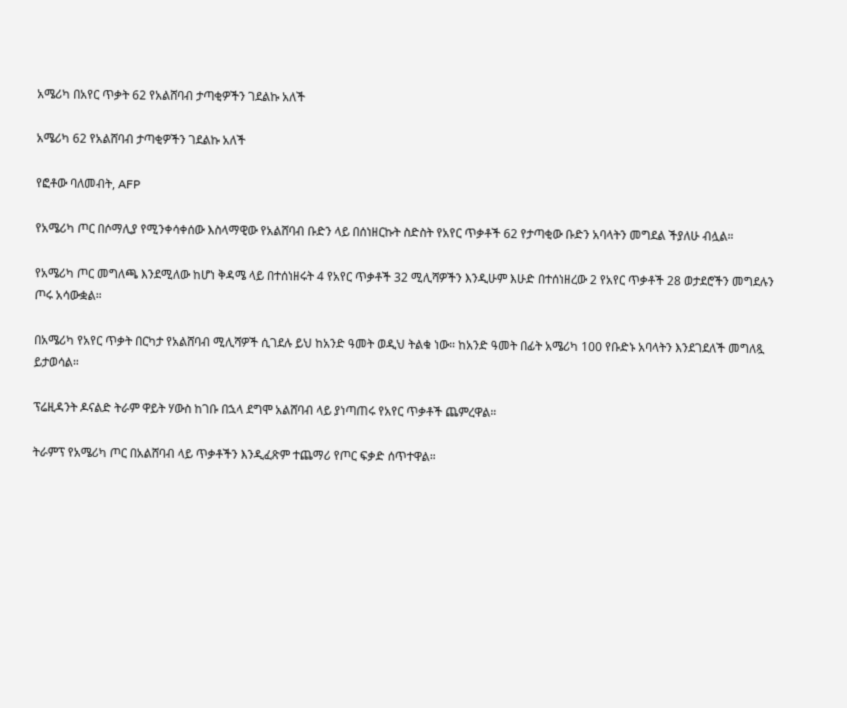አሜሪካ በአየር ጥቃት 62 የአልሸባብ ታጣቂዎችን ገደልኩ አለች

አሜሪካ 62 የአልሸባብ ታጣቂዎችን ገደልኩ አለች

የፎቶው ባለመብት, AFP

የአሜሪካ ጦር በሶማሊያ የሚንቀሳቀሰው እስላማዊው የአልሸባብ ቡድን ላይ በሰነዘርኩት ስድስት የአየር ጥቃቶች 62 የታጣቂው ቡድን አባላትን መግደል ችያለሁ ብሏል።

የአሜሪካ ጦር መግለጫ እንደሚለው ከሆነ ቅዳሜ ላይ በተሰነዘሩት 4 የአየር ጥቃቶች 32 ሚሊሻዎችን እንዲሁም እሁድ በተሰነዘረው 2 የአየር ጥቃቶች 28 ወታደሮችን መግደሉን ጦሩ አሳውቋል።

በአሜሪካ የአየር ጥቃት በርካታ የአልሸባብ ሚሊሻዎች ሲገደሉ ይህ ከአንድ ዓመት ወዲህ ትልቁ ነው። ከአንድ ዓመት በፊት አሜሪካ 100 የቡድኑ አባላትን እንደገደለች መግለጿ ይታወሳል።

ፕሬዚዳንት ዶናልድ ትራም ዋይት ሃውስ ከገቡ በኋላ ደግሞ አልሸባብ ላይ ያነጣጠሩ የአየር ጥቃቶች ጨምረዋል።

ትራምፕ የአሜሪካ ጦር በአልሸባብ ላይ ጥቃቶችን እንዲፈጽም ተጨማሪ የጦር ፍቃድ ሰጥተዋል።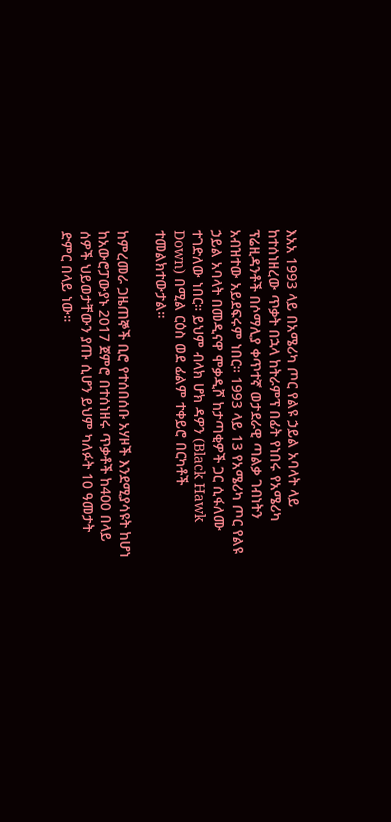እአአ 1993 ላይ በአሜሪካ ጦር የልዩ ኃይል አባላት ላይ ከተሰነዘረው ጥቃት በኋላ ከትራምፕ በፊት የነበሩ የአሜሪካ ፕሬዚዳንቶች በሶማሊያ ቀጥተኛ ወታደራዊ ጣልቃ ገብነትን አብዝተው አይደፍሩም ነበር። 1993 ላይ 13 የአሜሪካ ጦር የልዩ ኃይል አባላት በመዲናዋ ሞቃዲሾ ከታጣቂዎች ጋር ሲፋለሙ ተገድለው ነበር። ይህም ብላክ ሆክ ዳዎን (Black Hawk Down) በሚል ርዕስ ወደ ፊልም ተቀይሮ በርካቶች ተመልክተውታል።

ከምረመራ ጋዜጠኞች ቢሮ የተሰበሰቡ አሃዞች እንደሚያሳዩት ከሆነ ከአውሮፓውያኑ 2017 ጀምሮ በተሰነዘሩ ጥቃቶች ከ400 በላይ ሰዎች ህይወታቸውን ያጡ ሲሆን ይህም ካለፉት 10 ዓመታት ድምር በላይ ነው።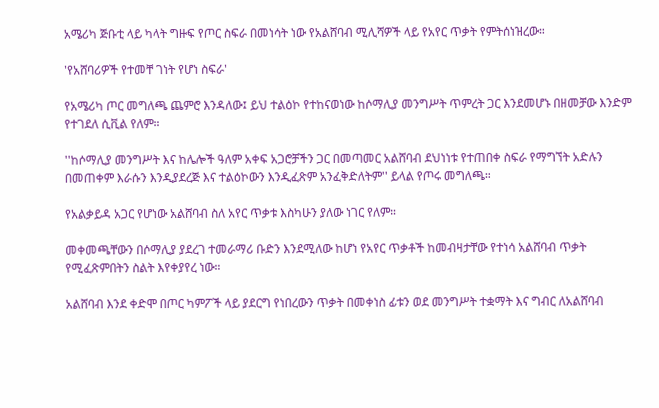አሜሪካ ጅቡቲ ላይ ካላት ግዙፍ የጦር ስፍራ በመነሳት ነው የአልሸባብ ሚሊሻዎች ላይ የአየር ጥቃት የምትሰነዝረው።

'የአሸባሪዎች የተመቸ ገነት የሆነ ስፍራ'

የአሜሪካ ጦር መግለጫ ጨምሮ እንዳለው፤ ይህ ተልዕኮ የተከናወነው ከሶማሊያ መንግሥት ጥምረት ጋር እንደመሆኑ በዘመቻው እንድም የተገደለ ሲቪል የለም።

''ከሶማሊያ መንግሥት እና ከሌሎች ዓለም አቀፍ አጋሮቻችን ጋር በመጣመር አልሸባብ ደህነነቱ የተጠበቀ ስፍራ የማግኘት አድሉን በመጠቀም እራሱን እንዲያደረጅ እና ተልዕኮውን እንዲፈጽም አንፈቅድለትም'' ይላል የጦሩ መግለጫ።

የአልቃይዳ አጋር የሆነው አልሸባብ ስለ አየር ጥቃቱ እስካሁን ያለው ነገር የለም።

መቀመጫቸውን በሶማሊያ ያደረገ ተመራማሪ ቡድን እንደሚለው ከሆነ የአየር ጥቃቶች ከመብዛታቸው የተነሳ አልሸባብ ጥቃት የሚፈጽምበትን ስልት እየቀያየረ ነው።

አልሸባብ እንደ ቀድሞ በጦር ካምፖች ላይ ያደርግ የነበረውን ጥቃት በመቀነስ ፊቱን ወደ መንግሥት ተቋማት እና ግብር ለአልሸባብ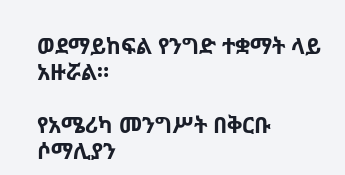ወደማይከፍል የንግድ ተቋማት ላይ አዙሯል።

የአሜሪካ መንግሥት በቅርቡ ሶማሊያን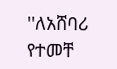''ለአሸባሪ የተመቸ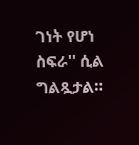ገነት የሆነ ስፍራ'' ሲል ግልጿታል።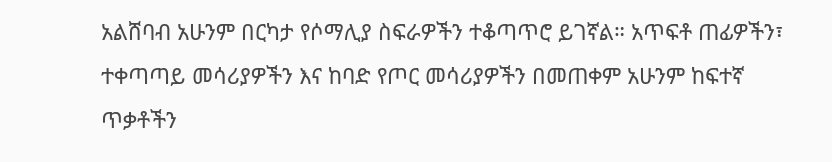አልሸባብ አሁንም በርካታ የሶማሊያ ስፍራዎችን ተቆጣጥሮ ይገኛል። አጥፍቶ ጠፊዎችን፣ ተቀጣጣይ መሳሪያዎችን እና ከባድ የጦር መሳሪያዎችን በመጠቀም አሁንም ከፍተኛ ጥቃቶችን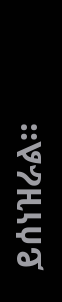ይሰነዝራል።